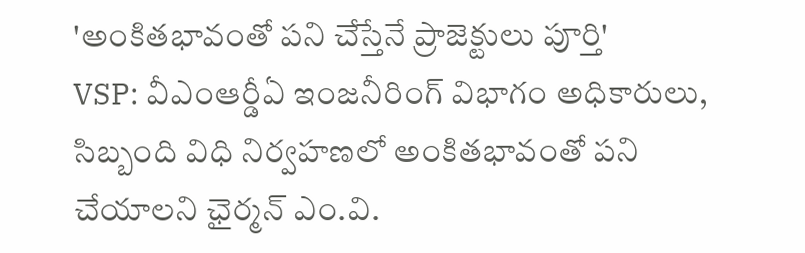'అంకితభావంతో పని చేస్తేనే ప్రాజెక్టులు పూర్తి'
VSP: వీఎంఆర్డీఏ ఇంజనీరింగ్ విభాగం అధికారులు, సిబ్బంది విధి నిర్వహణలో అంకితభావంతో పని చేయాలని ఛైర్మన్ ఎం.వి.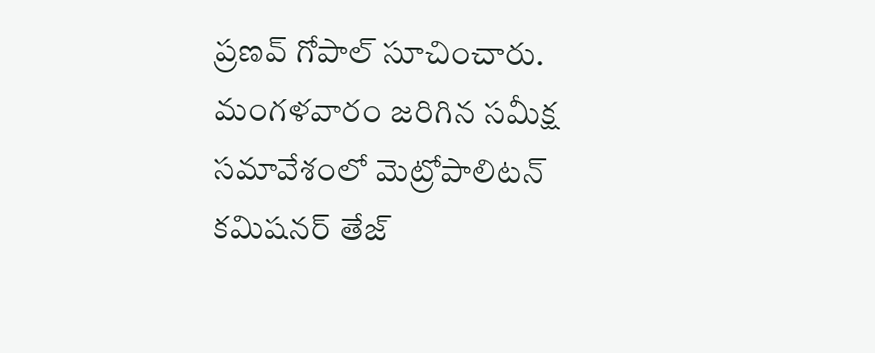ప్రణవ్ గోపాల్ సూచించారు. మంగళవారం జరిగిన సమీక్ష సమావేశంలో మెట్రోపాలిటన్ కమిషనర్ తేజ్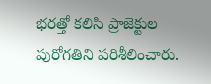భరత్తో కలిసి ప్రాజెక్టుల పురోగతిని పరిశీలించారు.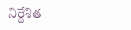నిర్దేశిత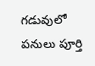గడువులో పనులు పూర్తి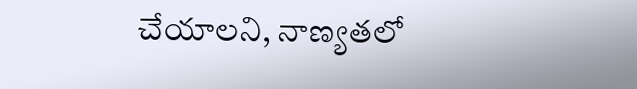చేయాలని, నాణ్యతలో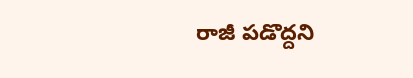రాజీ పడొద్దని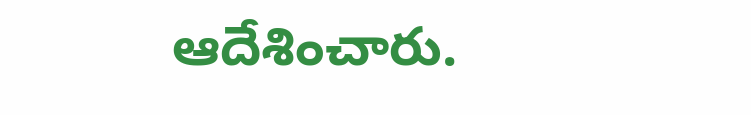ఆదేశించారు.